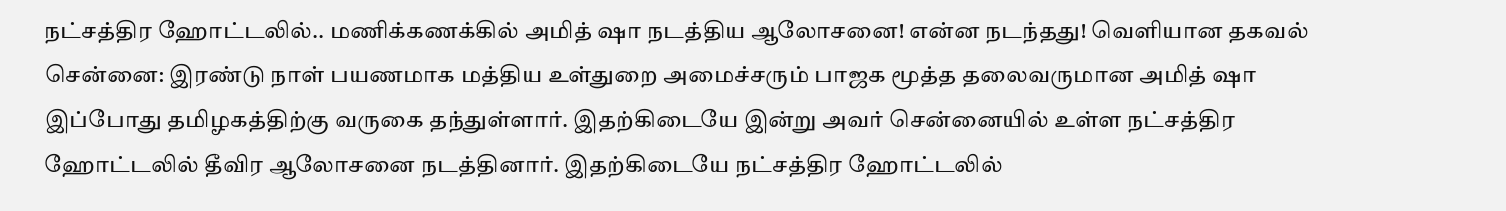நட்சத்திர ஹோட்டலில்.. மணிக்கணக்கில் அமித் ஷா நடத்திய ஆலோசனை! என்ன நடந்தது! வெளியான தகவல்
சென்னை: இரண்டு நாள் பயணமாக மத்திய உள்துறை அமைச்சரும் பாஜக மூத்த தலைவருமான அமித் ஷா இப்போது தமிழகத்திற்கு வருகை தந்துள்ளார். இதற்கிடையே இன்று அவர் சென்னையில் உள்ள நட்சத்திர ஹோட்டலில் தீவிர ஆலோசனை நடத்தினார். இதற்கிடையே நட்சத்திர ஹோட்டலில்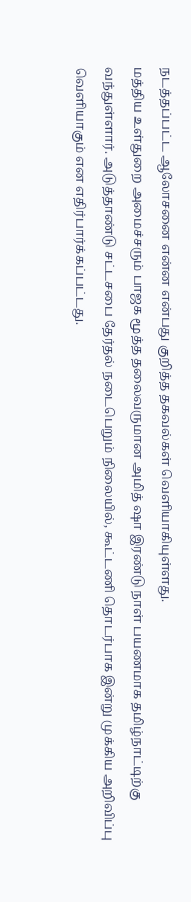நடத்தப்பட்ட ஆலோசனை என்ன என்பது குறித்த தகவல்கள் வெளியாகியுள்ளது.
மத்திய உள்துறை அமைச்சரும் பாஜக மூத்த தலைவருமான அமித் ஷா இரண்டு நாள் பயணமாக தமிழ்நாட்டிற்கு வந்துள்ளார். அடுத்தாண்டு சட்டசபை தேர்தல் நடைபெறும் நிலையில், கூட்டணி தொடர்பாக இன்று முக்கிய அறிவிப்பு வெளியாகும் என எதிர்பார்க்கப்பட்டது.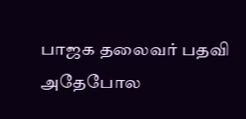பாஜக தலைவர் பதவி
அதேபோல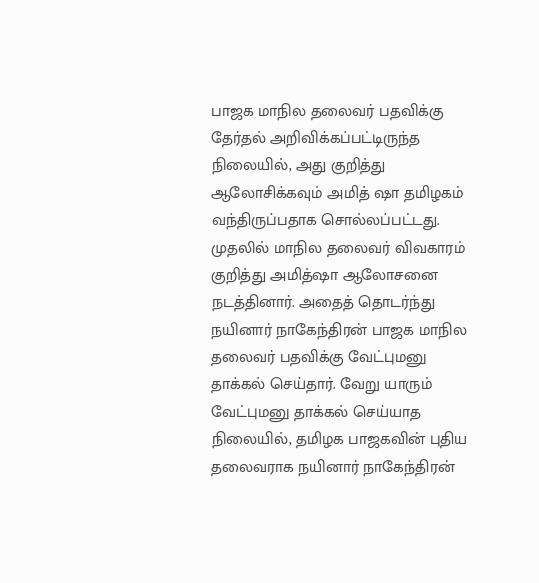பாஜக மாநில தலைவர் பதவிக்கு தேர்தல் அறிவிக்கப்பட்டிருந்த நிலையில், அது குறித்து ஆலோசிக்கவும் அமித் ஷா தமிழகம் வந்திருப்பதாக சொல்லப்பட்டது. முதலில் மாநில தலைவர் விவகாரம் குறித்து அமித்ஷா ஆலோசனை நடத்தினார். அதைத் தொடர்ந்து நயினார் நாகேந்திரன் பாஜக மாநில தலைவர் பதவிக்கு வேட்புமனு தாக்கல் செய்தார். வேறு யாரும் வேட்புமனு தாக்கல் செய்யாத நிலையில், தமிழக பாஜகவின் புதிய தலைவராக நயினார் நாகேந்திரன்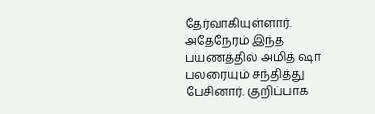தேர்வாகியுள்ளார்.
அதேநேரம் இந்த பயணத்தில் அமித் ஷா பலரையும் சந்தித்து பேசினார். குறிப்பாக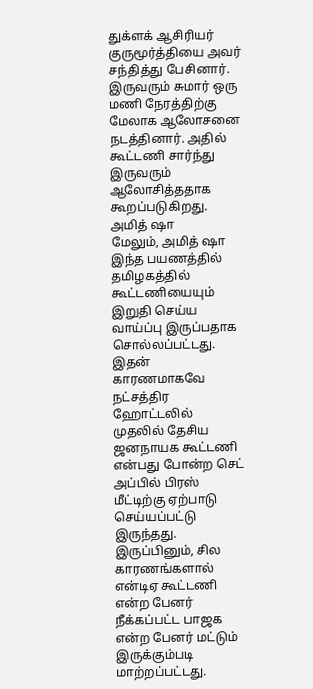துக்ளக் ஆசிரியர் குருமூர்த்தியை அவர் சந்தித்து பேசினார். இருவரும் சுமார் ஒரு மணி நேரத்திற்கு மேலாக ஆலோசனை நடத்தினார். அதில் கூட்டணி சார்ந்து இருவரும் ஆலோசித்ததாக கூறப்படுகிறது.
அமித் ஷா
மேலும், அமித் ஷா இந்த பயணத்தில் தமிழகத்தில் கூட்டணியையும் இறுதி செய்ய வாய்ப்பு இருப்பதாக சொல்லப்பட்டது. இதன் காரணமாகவே நட்சத்திர ஹோட்டலில் முதலில் தேசிய ஜனநாயக கூட்டணி என்பது போன்ற செட் அப்பில் பிரஸ் மீட்டிற்கு ஏற்பாடு செய்யப்பட்டு இருந்தது. இருப்பினும், சில காரணங்களால் என்டிஏ கூட்டணி என்ற பேனர் நீக்கப்பட்ட பாஜக என்ற பேனர் மட்டும் இருக்கும்படி மாற்றப்பட்டது.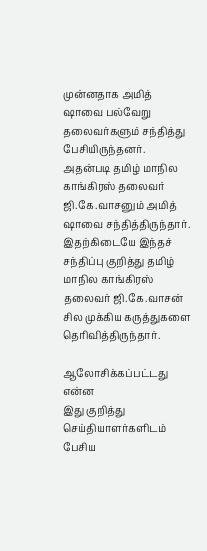முன்னதாக அமித் ஷாவை பல்வேறு தலைவர்களும் சந்தித்து பேசியிருந்தனர். அதன்படி தமிழ் மாநில காங்கிரஸ் தலைவர் ஜி.கே.வாசனும் அமித் ஷாவை சந்தித்திருந்தார். இதற்கிடையே இந்தச் சந்திப்பு குறித்து தமிழ் மாநில காங்கிரஸ் தலைவர் ஜி.கே.வாசன் சில முக்கிய கருத்துகளை தெரிவித்திருந்தார்.

ஆலோசிக்கப்பட்டது என்ன
இது குறித்து செய்தியாளர்களிடம் பேசிய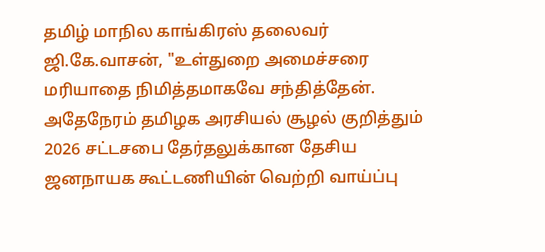தமிழ் மாநில காங்கிரஸ் தலைவர் ஜி.கே.வாசன், "உள்துறை அமைச்சரை மரியாதை நிமித்தமாகவே சந்தித்தேன். அதேநேரம் தமிழக அரசியல் சூழல் குறித்தும் 2026 சட்டசபை தேர்தலுக்கான தேசிய ஜனநாயக கூட்டணியின் வெற்றி வாய்ப்பு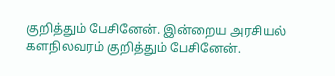குறித்தும் பேசினேன். இன்றைய அரசியல் களநிலவரம் குறித்தும் பேசினேன்.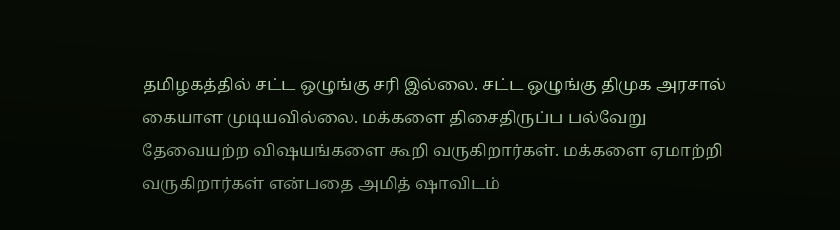தமிழகத்தில் சட்ட ஒழுங்கு சரி இல்லை. சட்ட ஒழுங்கு திமுக அரசால் கையாள முடியவில்லை. மக்களை திசைதிருப்ப பல்வேறு தேவையற்ற விஷயங்களை கூறி வருகிறார்கள். மக்களை ஏமாற்றி வருகிறார்கள் என்பதை அமித் ஷாவிடம்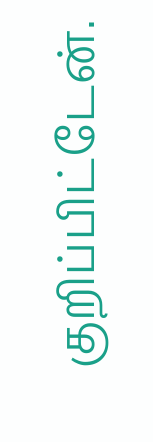குறிப்பிட்டேன்.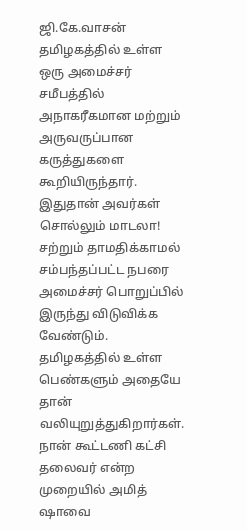ஜி.கே.வாசன்
தமிழகத்தில் உள்ள ஒரு அமைச்சர் சமீபத்தில் அநாகரீகமான மற்றும் அருவருப்பான கருத்துகளை கூறியிருந்தார். இதுதான் அவர்கள் சொல்லும் மாடலா! சற்றும் தாமதிக்காமல் சம்பந்தப்பட்ட நபரை அமைச்சர் பொறுப்பில் இருந்து விடுவிக்க வேண்டும். தமிழகத்தில் உள்ள பெண்களும் அதையே தான் வலியுறுத்துகிறார்கள்.
நான் கூட்டணி கட்சி தலைவர் என்ற முறையில் அமித் ஷாவை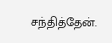சந்தித்தேன்.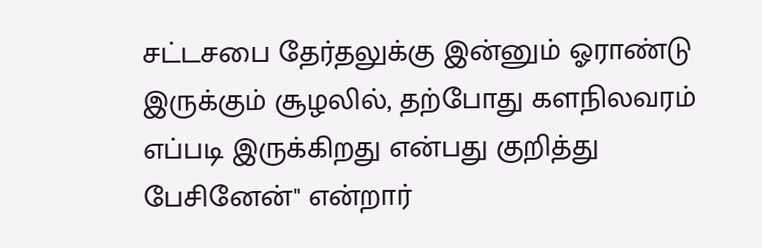சட்டசபை தேர்தலுக்கு இன்னும் ஓராண்டு இருக்கும் சூழலில், தற்போது களநிலவரம் எப்படி இருக்கிறது என்பது குறித்து பேசினேன்" என்றார்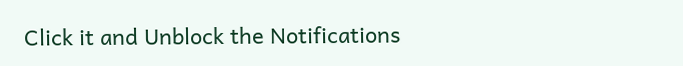Click it and Unblock the Notifications